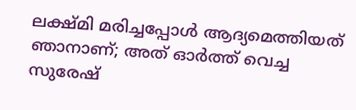ലക്ഷ്മി മരിച്ചപ്പോൾ ആദ്യമെത്തിയത് ഞാനാണ്; അത് ഓർത്ത് വെച്ച സുരേഷ്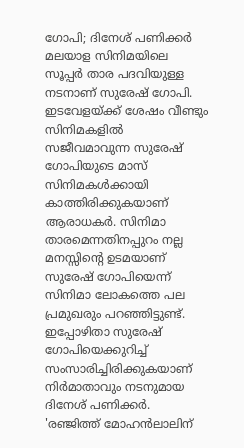ഗോപി; ദിനേശ് പണിക്കർ
മലയാള സിനിമയിലെ സൂപ്പർ താര പദവിയുള്ള നടനാണ് സുരേഷ് ഗോപി. ഇടവേളയ്ക്ക് ശേഷം വീണ്ടും സിനിമകളിൽ സജീവമാവുന്ന സുരേഷ് ഗോപിയുടെ മാസ് സിനിമകൾക്കായി കാത്തിരിക്കുകയാണ് ആരാധകർ. സിനിമാ താരമെന്നതിനപ്പുറം നല്ല മനസ്സിന്റെ ഉടമയാണ് സുരേഷ് ഗോപിയെന്ന് സിനിമാ ലോകത്തെ പല പ്രമുഖരും പറഞ്ഞിട്ടുണ്ട്. ഇപ്പോഴിതാ സുരേഷ് ഗോപിയെക്കുറിച്ച് സംസാരിച്ചിരിക്കുകയാണ് നിർമാതാവും നടനുമായ ദിനേശ് പണിക്കർ.
'രഞ്ജിത്ത് മോഹൻലാലിന്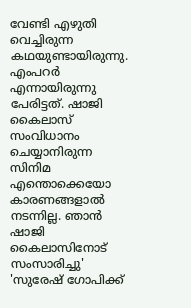വേണ്ടി എഴുതി വെച്ചിരുന്ന കഥയുണ്ടായിരുന്നു. എംപറർ എന്നായിരുന്നു പേരിട്ടത്. ഷാജി കൈലാസ് സംവിധാനം ചെയ്യാനിരുന്ന സിനിമ എന്തൊക്കെയോ കാരണങ്ങളാൽ നടന്നില്ല. ഞാൻ ഷാജി കൈലാസിനോട് സംസാരിച്ചു'
'സുരേഷ് ഗോപിക്ക്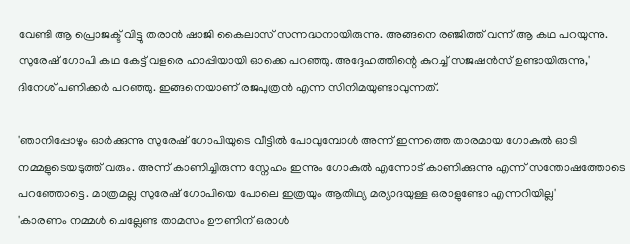വേണ്ടി ആ പ്രൊജക്ട് വിട്ടു തരാൻ ഷാജി കൈലാസ് സന്നദ്ധനായിരുന്നു. അങ്ങനെ രഞ്ജിത്ത് വന്ന് ആ കഥ പറയുന്നു. സുരേഷ് ഗോപി കഥ കേട്ട് വളരെ ഹാപ്പിയായി ഓക്കെ പറഞ്ഞു. അദ്ദേഹത്തിന്റെ കുറച്ച് സജഷൻസ് ഉണ്ടായിരുന്നു,' ദിനേശ് പണിക്കർ പറഞ്ഞു. ഇങ്ങനെയാണ് രജപുത്രൻ എന്ന സിനിമയുണ്ടാവുന്നത്.

'ഞാനിപ്പോഴും ഓർക്കുന്നു സുരേഷ് ഗോപിയുടെ വീട്ടിൽ പോവുമ്പോൾ അന്ന് ഇന്നത്തെ താരമായ ഗോകുൽ ഓടി നമ്മളുടെയടുത്ത് വരും. അന്ന് കാണിച്ചിരുന്ന സ്നേഹം ഇന്നും ഗോകുൽ എന്നോട് കാണിക്കുന്നു എന്ന് സന്തോഷത്തോടെ പറഞ്ഞോട്ടെ. മാത്രമല്ല സുരേഷ് ഗോപിയെ പോലെ ഇത്രയും ആതിഥ്യ മര്യാദയുള്ള ഒരാളുണ്ടോ എന്നറിയില്ല'
'കാരണം നമ്മൾ ചെല്ലേണ്ട താമസം ഊണിന് ഒരാൾ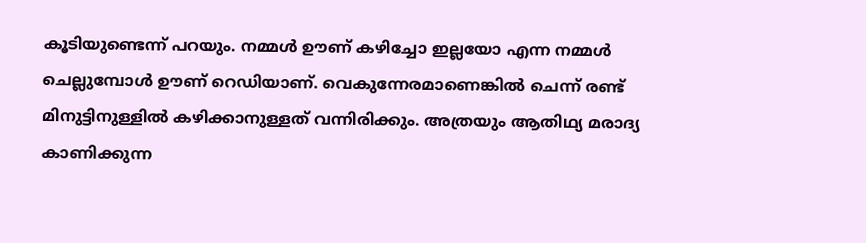കൂടിയുണ്ടെന്ന് പറയും. നമ്മൾ ഊണ് കഴിച്ചോ ഇല്ലയോ എന്ന നമ്മൾ ചെല്ലുമ്പോൾ ഊണ് റെഡിയാണ്. വെകുന്നേരമാണെങ്കിൽ ചെന്ന് രണ്ട് മിനുട്ടിനുള്ളിൽ കഴിക്കാനുള്ളത് വന്നിരിക്കും. അത്രയും ആതിഥ്യ മരാദ്യ കാണിക്കുന്ന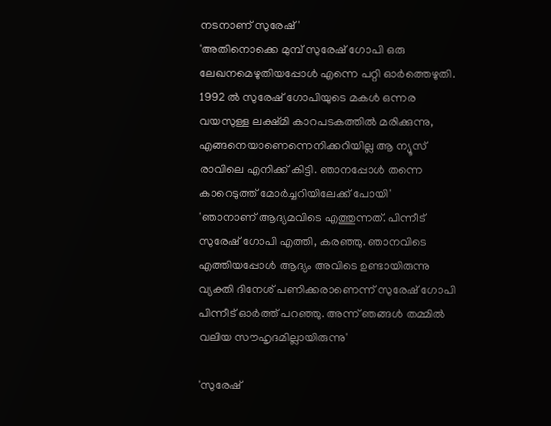നടനാണ് സുരേഷ്'
'അതിനൊക്കെ മുമ്പ് സുരേഷ് ഗോപി ഒരു ലേഖനമെഴുതിയപ്പോൾ എന്നെ പറ്റി ഓർത്തെഴുതി. 1992 ൽ സുരേഷ് ഗോപിയുടെ മകൾ ഒന്നര വയസുള്ള ലക്ഷ്മി കാറപടകത്തിൽ മരിക്കുന്നു, എങ്ങനെയാണെന്നെനിക്കറിയില്ല ആ ന്യൂസ് രാവിലെ എനിക്ക് കിട്ടി. ഞാനപ്പോൾ തന്നെ കാറെടുത്ത് മോർച്ചറിയിലേക്ക് പോയി'
'ഞാനാണ് ആദ്യമവിടെ എത്തുന്നത്. പിന്നീട് സുരേഷ് ഗോപി എത്തി, കരഞ്ഞു. ഞാനവിടെ എത്തിയപ്പോൾ ആദ്യം അവിടെ ഉണ്ടായിരുന്നു വ്യക്തി ദിനേശ് പണിക്കരാണെന്ന് സുരേഷ് ഗോപി പിന്നീട് ഓർത്ത് പറഞ്ഞു. അന്ന് ഞങ്ങൾ തമ്മിൽ വലിയ സൗഹൃദമില്ലായിരുന്നു'

'സുരേഷ്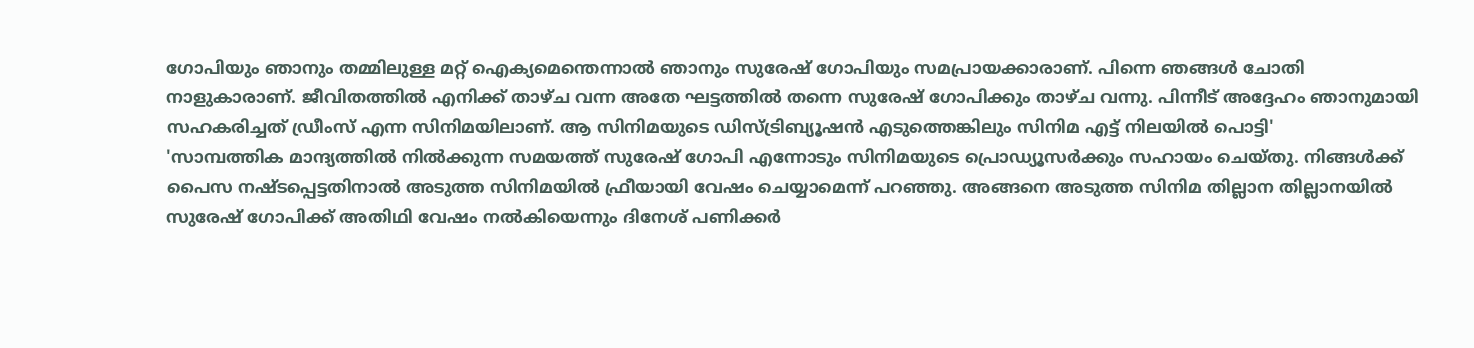ഗോപിയും ഞാനും തമ്മിലുള്ള മറ്റ് ഐക്യമെന്തെന്നാൽ ഞാനും സുരേഷ് ഗോപിയും സമപ്രായക്കാരാണ്. പിന്നെ ഞങ്ങൾ ചോതി നാളുകാരാണ്. ജീവിതത്തിൽ എനിക്ക് താഴ്ച വന്ന അതേ ഘട്ടത്തിൽ തന്നെ സുരേഷ് ഗോപിക്കും താഴ്ച വന്നു. പിന്നീട് അദ്ദേഹം ഞാനുമായി സഹകരിച്ചത് ഡ്രീംസ് എന്ന സിനിമയിലാണ്. ആ സിനിമയുടെ ഡിസ്ട്രിബ്യൂഷൻ എടുത്തെങ്കിലും സിനിമ എട്ട് നിലയിൽ പൊട്ടി'
'സാമ്പത്തിക മാന്ദ്യത്തിൽ നിൽക്കുന്ന സമയത്ത് സുരേഷ് ഗോപി എന്നോടും സിനിമയുടെ പ്രൊഡ്യൂസർക്കും സഹായം ചെയ്തു. നിങ്ങൾക്ക് പൈസ നഷ്ടപ്പെട്ടതിനാൽ അടുത്ത സിനിമയിൽ ഫ്രീയായി വേഷം ചെയ്യാമെന്ന് പറഞ്ഞു. അങ്ങനെ അടുത്ത സിനിമ തില്ലാന തില്ലാനയിൽ സുരേഷ് ഗോപിക്ക് അതിഥി വേഷം നൽകിയെന്നും ദിനേശ് പണിക്കർ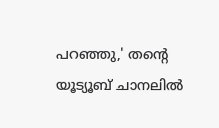പറഞ്ഞു,' തന്റെ യൂട്യൂബ് ചാനലിൽ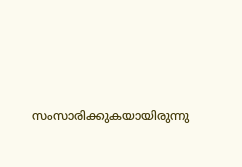സംസാരിക്കുകയായിരുന്നു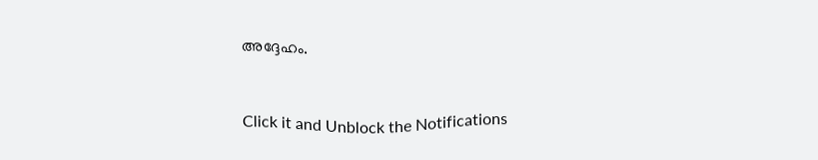അദ്ദേഹം.


Click it and Unblock the Notifications